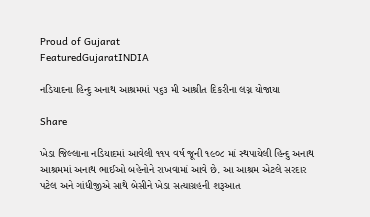Proud of Gujarat
FeaturedGujaratINDIA

નડિયાદના હિન્દુ અનાથ આશ્રમમાં ૫૬૩ મી આશ્રીત દિકરીના લગ્ન યોજાયા

Share

ખેડા જિલ્લાના નડિયાદમાં આવેલી ૧૧૫ વર્ષ જૂની ૧૯૦૮ માં સ્થપાયેલી હિન્દુ અનાથ આશ્રમમાં અનાથ ભાઈઓ બહેનોને રાખવામાં આવે છે. આ આશ્રમ એટલે સરદાર પટેલ અને ગાંધીજીએ સાથે બેસીને ખેડા સત્યાગ્રહની શરૂઆત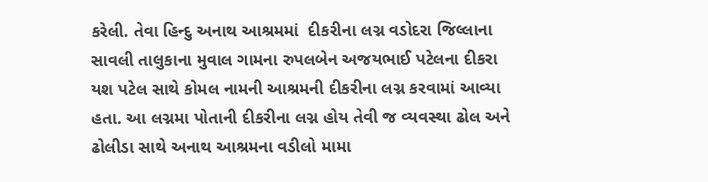કરેલી. તેવા હિન્દુ અનાથ આશ્રમમાં  દીકરીના લગ્ન વડોદરા જિલ્લાના સાવલી તાલુકાના મુવાલ ગામના રુપલબેન અજયભાઈ પટેલના દીકરા યશ પટેલ સાથે કોમલ નામની આશ્રમની દીકરીના લગ્ન કરવામાં આવ્યા હતા. આ લગ્નમા પોતાની દીકરીના લગ્ન હોય તેવી જ વ્યવસ્થા ઢોલ અને ઢોલીડા સાથે અનાથ આશ્રમના વડીલો મામા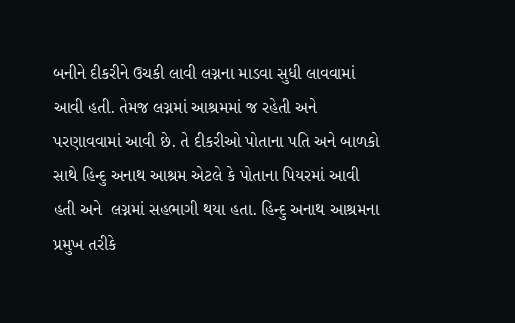બનીને દીકરીને ઉચકી લાવી લગ્નના માડવા સુધી લાવવામાં આવી હતી. તેમજ લગ્નમાં આશ્રમમાં જ રહેતી અને પરણાવવામાં આવી છે. તે દીકરીઓ પોતાના પતિ અને બાળકો સાથે હિન્દુ અનાથ આશ્રમ એટલે કે પોતાના પિયરમાં આવી હતી અને  લગ્નમાં સહભાગી થયા હતા. હિન્દુ અનાથ આશ્રમના પ્રમુખ તરીકે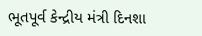ભૂતપૂર્વ કેન્દ્રીય મંત્રી દિનશા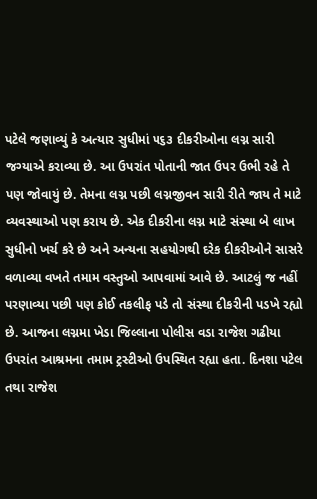પટેલે જણાવ્યું કે અત્યાર સુધીમાં ૫૬૩ દીકરીઓના લગ્ન સારી જગ્યાએ કરાવ્યા છે. આ ઉપરાંત પોતાની જાત ઉપર ઉભી રહે તે પણ જોવાયું છે. તેમના લગ્ન પછી લગ્નજીવન સારી રીતે જાય તે માટે વ્યવસ્થાઓ પણ કરાય છે. એક દીકરીના લગ્ન માટે સંસ્થા બે લાખ સુધીનો ખર્ચ કરે છે અને અન્યના સહયોગથી દરેક દીકરીઓને સાસરે વળાવ્યા વખતે તમામ વસ્તુઓ આપવામાં આવે છે. આટલું જ નહીં પરણાવ્યા પછી પણ કોઈ તકલીફ પડે તો સંસ્થા દીકરીની પડખે રહ્યો છે. આજના લગ્નમા ખેડા જિલ્લાના પોલીસ વડા રાજેશ ગઢીયા ઉપરાંત આશ્રમના તમામ ટ્રસ્ટીઓ ઉપસ્થિત રહ્યા હતા. દિનશા પટેલ તથા રાજેશ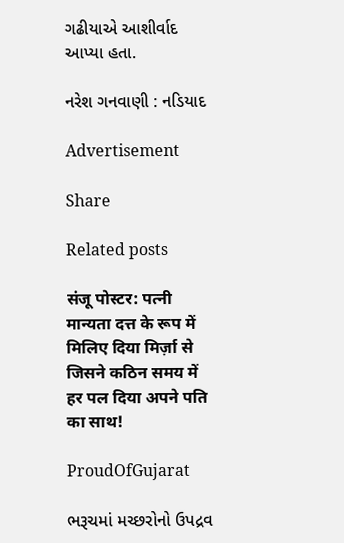ગઢીયાએ આશીર્વાદ આપ્યા હતા.

નરેશ ગનવાણી : નડિયાદ

Advertisement

Share

Related posts

संजू पोस्टर: पत्नी मान्यता दत्त के रूप में मिलिए दिया मिर्ज़ा से जिसने कठिन समय में हर पल दिया अपने पति का साथ!

ProudOfGujarat

ભરૂચમાં મચ્છરોનો ઉપદ્રવ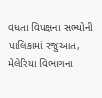વધતા વિપક્ષના સભ્યોની પાલિકામાં રજુઆત, મેલેરિયા વિભાગના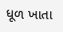ધૂળ ખાતા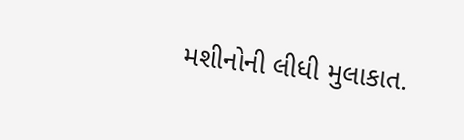મશીનોની લીધી મુલાકાત.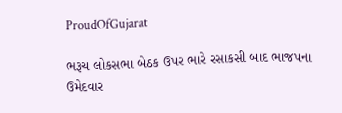ProudOfGujarat

ભરૂચ લોકસભા બેઠક ઉપર ભારે રસાકસી બાદ ભાજપના ઉમેદવાર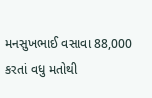મનસુખભાઈ વસાવા 88,000 કરતાં વધુ મતોથી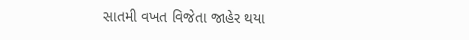સાતમી વખત વિજેતા જાહેર થયા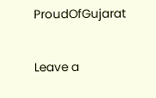ProudOfGujarat

Leave a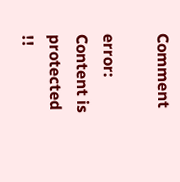Comment

error: Content is protected !!